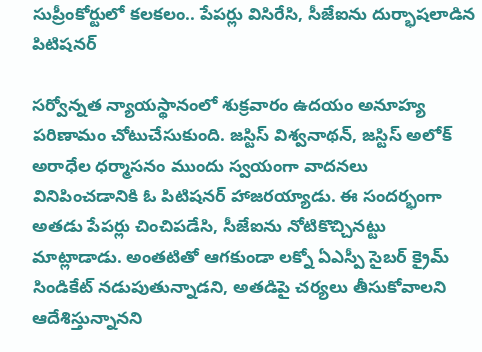సుప్రీంకోర్టులో కలకలం.. పేపర్లు విసిరేసి, సీజేఐను దుర్భాషలాడిన పిటిషనర్

సర్వోన్నత న్యాయస్థానంలో శుక్రవారం ఉదయం అనూహ్య పరిణామం చోటుచేసుకుంది. జస్టిస్ విశ్వనాథన్, జస్టిస్ అలోక్ అరాధేల ధర్మాసనం ముందు స్వయంగా వాదనలు వినిపించడానికి ఓ పిటిషనర్ హాజరయ్యాడు. ఈ సందర్భంగా అతడు పేపర్లు చించిపడేసి, సీజేఐను నోటికొచ్చినట్టు మాట్లాడాడు. అంతటితో ఆగకుండా లక్నో ఏఎస్పీ సైబర్ క్రైమ్ సిండికేట్‌ నడుపుతున్నాడని, అతడిపై చర్యలు తీసుకోవాలని ఆదేశిస్తున్నానని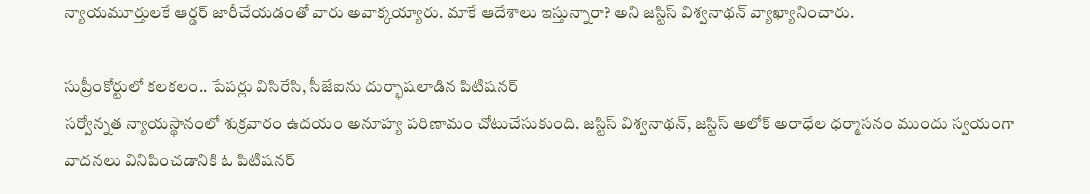న్యాయమూర్తులకే ఆర్డర్ జారీచేయడంతో వారు అవాక్కయ్యారు. మాకే ఆదేశాలు ఇస్తున్నారా? అని జస్టిస్ విశ్వనాథన్ వ్యాఖ్యానించారు.

సుప్రీంకోర్టులో కలకలం.. పేపర్లు విసిరేసి, సీజేఐను దుర్భాషలాడిన పిటిషనర్
సర్వోన్నత న్యాయస్థానంలో శుక్రవారం ఉదయం అనూహ్య పరిణామం చోటుచేసుకుంది. జస్టిస్ విశ్వనాథన్, జస్టిస్ అలోక్ అరాధేల ధర్మాసనం ముందు స్వయంగా వాదనలు వినిపించడానికి ఓ పిటిషనర్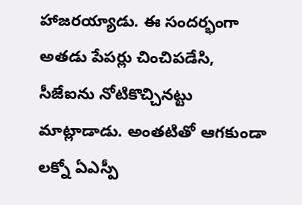హాజరయ్యాడు. ఈ సందర్భంగా అతడు పేపర్లు చించిపడేసి, సీజేఐను నోటికొచ్చినట్టు మాట్లాడాడు. అంతటితో ఆగకుండా లక్నో ఏఎస్పీ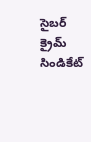సైబర్ క్రైమ్ సిండికేట్‌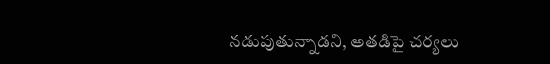నడుపుతున్నాడని, అతడిపై చర్యలు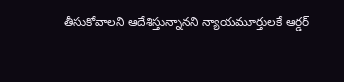తీసుకోవాలని ఆదేశిస్తున్నానని న్యాయమూర్తులకే ఆర్డర్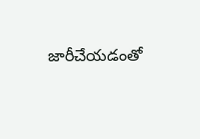జారీచేయడంతో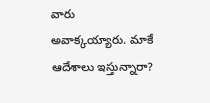వారు అవాక్కయ్యారు. మాకే ఆదేశాలు ఇస్తున్నారా?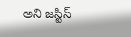అని జస్టిస్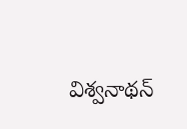విశ్వనాథన్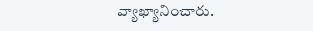వ్యాఖ్యానించారు.